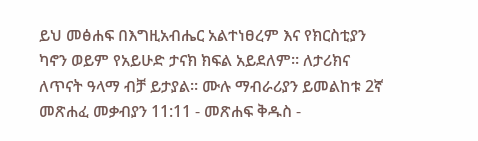ይህ መፅሐፍ በእግዚአብሔር አልተነፀረም እና የክርስቲያን ካኖን ወይም የአይሁድ ታናክ ክፍል አይደለም። ለታሪክና ለጥናት ዓላማ ብቻ ይታያል። ሙሉ ማብራሪያን ይመልከቱ 2ኛ መጽሐፈ መቃብያን 11:11 - መጽሐፍ ቅዱስ -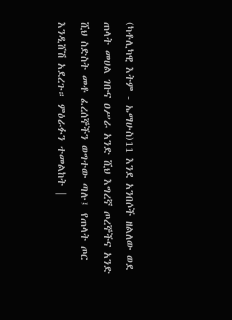(ካቶሊካዊ እትም - ኤማሁስ)11 እንደ አንበሶች ዘልለው ወደ ጠላት መሀል ገቡና ዐሥራ አንድ ሺህ እግረኛ ጦረኞችና አንድ ሺህ ስድስት መቶ ፈረሰኞችን ወግተው ጣሉ፤ የጠላት ጦር እንዲሸሽ አደረጉ። ምዕራፉን ተመልከት |